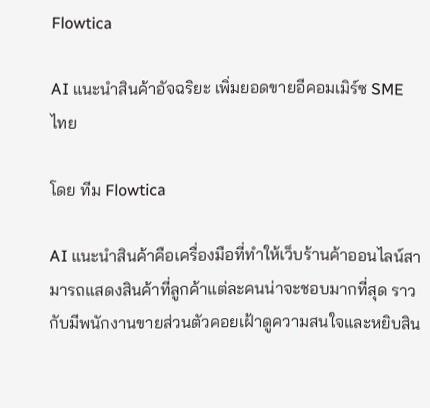Flowtica

AI แนะนำสินค้าอัจฉริยะ เพิ่มยอดขายอีคอมเมิร์ซ SME ไทย

โดย ทีม Flowtica

AI แนะนำสินค้าคือเครื่องมือที่ทำให้เว็บร้านค้าออนไลน์สามารถแสดงสินค้าที่ลูกค้าแต่ละคนน่าจะชอบมากที่สุด ราวกับมีพนักงานขายส่วนตัวคอยเฝ้าดูความสนใจและหยิบสิน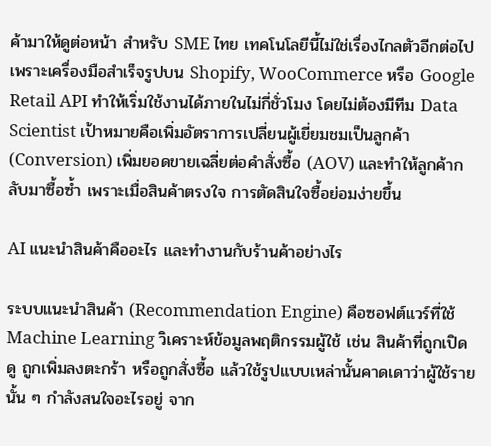ค้ามาให้ดูต่อหน้า สำหรับ SME ไทย เทคโนโลยีนี้ไม่ใช่เรื่องไกลตัวอีกต่อไป เพราะเครื่องมือสำเร็จรูปบน Shopify, WooCommerce หรือ Google Retail API ทำให้เริ่มใช้งานได้ภายในไม่กี่ชั่วโมง โดยไม่ต้องมีทีม Data Scientist เป้าหมายคือเพิ่มอัตราการเปลี่ยนผู้เยี่ยมชมเป็นลูกค้า (Conversion) เพิ่มยอดขายเฉลี่ยต่อคำสั่งซื้อ (AOV) และทำให้ลูกค้ากลับมาซื้อซ้ำ เพราะเมื่อสินค้าตรงใจ การตัดสินใจซื้อย่อมง่ายขึ้น

AI แนะนำสินค้าคืออะไร และทำงานกับร้านค้าอย่างไร

ระบบแนะนำสินค้า (Recommendation Engine) คือซอฟต์แวร์ที่ใช้ Machine Learning วิเคราะห์ข้อมูลพฤติกรรมผู้ใช้ เช่น สินค้าที่ถูกเปิดดู ถูกเพิ่มลงตะกร้า หรือถูกสั่งซื้อ แล้วใช้รูปแบบเหล่านั้นคาดเดาว่าผู้ใช้รายนั้น ๆ กำลังสนใจอะไรอยู่ จาก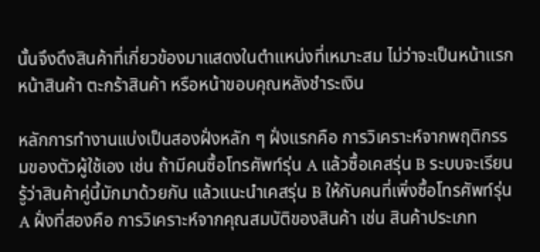นั้นจึงดึงสินค้าที่เกี่ยวข้องมาแสดงในตำแหน่งที่เหมาะสม ไม่ว่าจะเป็นหน้าแรก หน้าสินค้า ตะกร้าสินค้า หรือหน้าขอบคุณหลังชำระเงิน

หลักการทำงานแบ่งเป็นสองฝั่งหลัก ๆ ฝั่งแรกคือ การวิเคราะห์จากพฤติกรรมของตัวผู้ใช้เอง เช่น ถ้ามีคนซื้อโทรศัพท์รุ่น A แล้วซื้อเคสรุ่น B ระบบจะเรียนรู้ว่าสินค้าคู่นี้มักมาด้วยกัน แล้วแนะนำเคสรุ่น B ให้กับคนที่เพิ่งซื้อโทรศัพท์รุ่น A ฝั่งที่สองคือ การวิเคราะห์จากคุณสมบัติของสินค้า เช่น สินค้าประเภท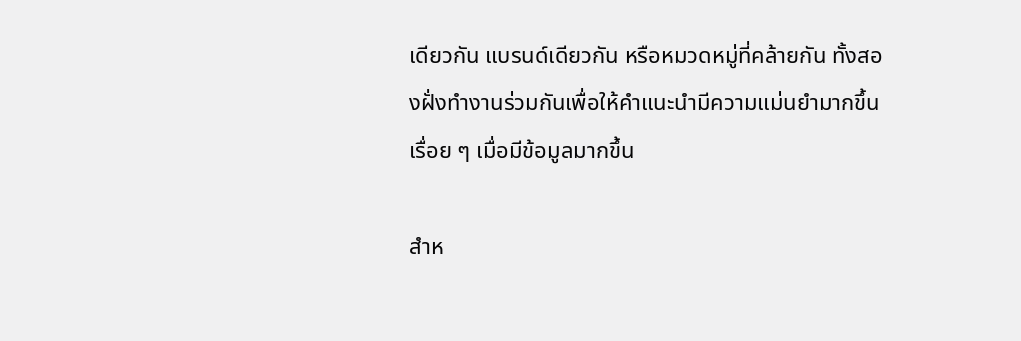เดียวกัน แบรนด์เดียวกัน หรือหมวดหมู่ที่คล้ายกัน ทั้งสองฝั่งทำงานร่วมกันเพื่อให้คำแนะนำมีความแม่นยำมากขึ้นเรื่อย ๆ เมื่อมีข้อมูลมากขึ้น

สำห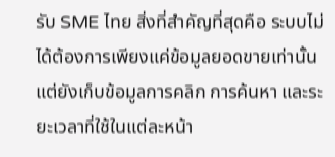รับ SME ไทย สิ่งที่สำคัญที่สุดคือ ระบบไม่ได้ต้องการเพียงแค่ข้อมูลยอดขายเท่านั้น แต่ยังเก็บข้อมูลการคลิก การค้นหา และระยะเวลาที่ใช้ในแต่ละหน้า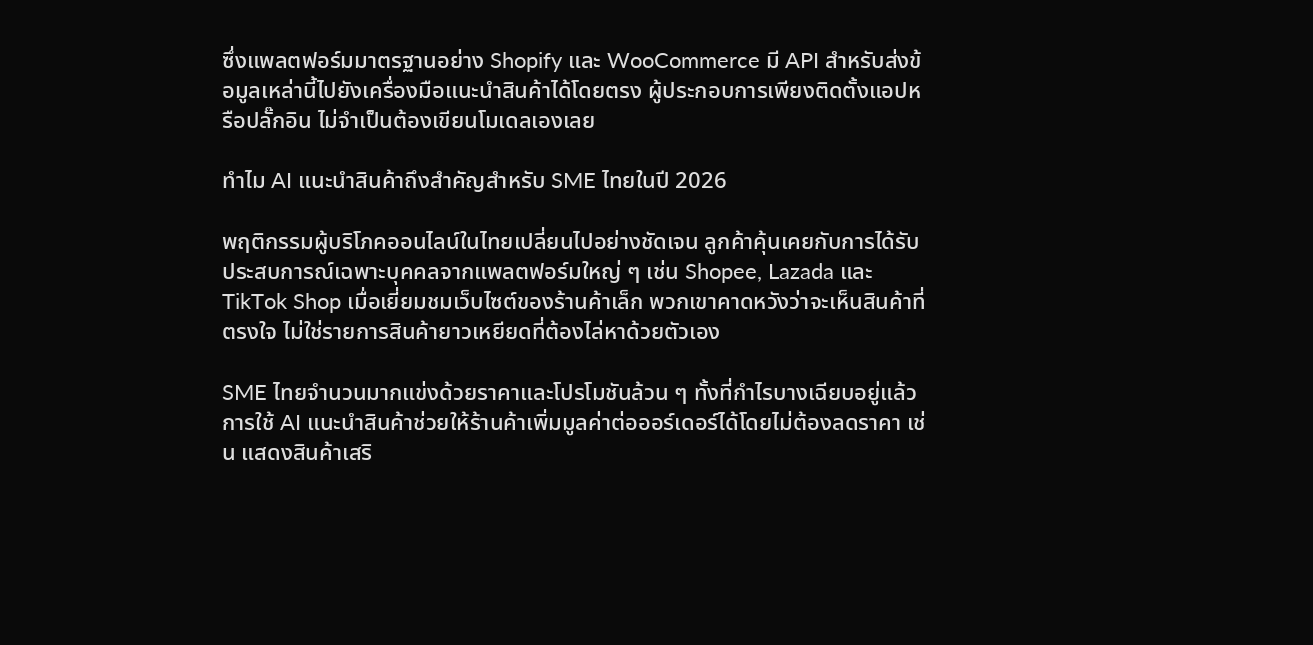ซึ่งแพลตฟอร์มมาตรฐานอย่าง Shopify และ WooCommerce มี API สำหรับส่งข้อมูลเหล่านี้ไปยังเครื่องมือแนะนำสินค้าได้โดยตรง ผู้ประกอบการเพียงติดตั้งแอปหรือปลั๊กอิน ไม่จำเป็นต้องเขียนโมเดลเองเลย

ทำไม AI แนะนำสินค้าถึงสำคัญสำหรับ SME ไทยในปี 2026

พฤติกรรมผู้บริโภคออนไลน์ในไทยเปลี่ยนไปอย่างชัดเจน ลูกค้าคุ้นเคยกับการได้รับประสบการณ์เฉพาะบุคคลจากแพลตฟอร์มใหญ่ ๆ เช่น Shopee, Lazada และ TikTok Shop เมื่อเยี่ยมชมเว็บไซต์ของร้านค้าเล็ก พวกเขาคาดหวังว่าจะเห็นสินค้าที่ตรงใจ ไม่ใช่รายการสินค้ายาวเหยียดที่ต้องไล่หาด้วยตัวเอง

SME ไทยจำนวนมากแข่งด้วยราคาและโปรโมชันล้วน ๆ ทั้งที่กำไรบางเฉียบอยู่แล้ว การใช้ AI แนะนำสินค้าช่วยให้ร้านค้าเพิ่มมูลค่าต่อออร์เดอร์ได้โดยไม่ต้องลดราคา เช่น แสดงสินค้าเสริ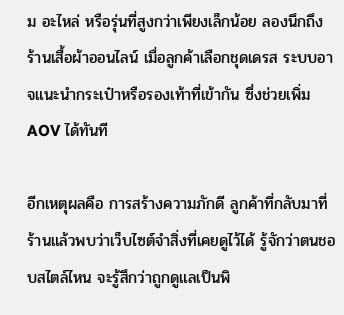ม อะไหล่ หรือรุ่นที่สูงกว่าเพียงเล็กน้อย ลองนึกถึงร้านเสื้อผ้าออนไลน์ เมื่อลูกค้าเลือกชุดเดรส ระบบอาจแนะนำกระเป๋าหรือรองเท้าที่เข้ากัน ซึ่งช่วยเพิ่ม AOV ได้ทันที

อีกเหตุผลคือ การสร้างความภักดี ลูกค้าที่กลับมาที่ร้านแล้วพบว่าเว็บไซต์จำสิ่งที่เคยดูไว้ได้ รู้จักว่าตนชอบสไตล์ไหน จะรู้สึกว่าถูกดูแลเป็นพิ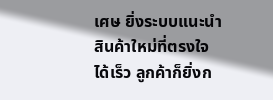เศษ ยิ่งระบบแนะนำสินค้าใหม่ที่ตรงใจได้เร็ว ลูกค้าก็ยิ่งก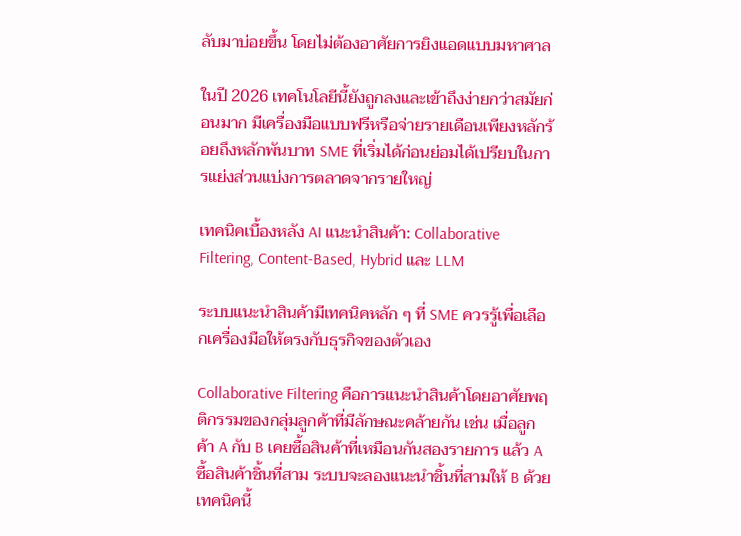ลับมาบ่อยขึ้น โดยไม่ต้องอาศัยการยิงแอดแบบมหาศาล

ในปี 2026 เทคโนโลยีนี้ยังถูกลงและเข้าถึงง่ายกว่าสมัยก่อนมาก มีเครื่องมือแบบฟรีหรือจ่ายรายเดือนเพียงหลักร้อยถึงหลักพันบาท SME ที่เริ่มได้ก่อนย่อมได้เปรียบในการแย่งส่วนแบ่งการตลาดจากรายใหญ่

เทคนิคเบื้องหลัง AI แนะนำสินค้า: Collaborative Filtering, Content-Based, Hybrid และ LLM

ระบบแนะนำสินค้ามีเทคนิคหลัก ๆ ที่ SME ควรรู้เพื่อเลือกเครื่องมือให้ตรงกับธุรกิจของตัวเอง

Collaborative Filtering คือการแนะนำสินค้าโดยอาศัยพฤติกรรมของกลุ่มลูกค้าที่มีลักษณะคล้ายกัน เช่น เมื่อลูกค้า A กับ B เคยซื้อสินค้าที่เหมือนกันสองรายการ แล้ว A ซื้อสินค้าชิ้นที่สาม ระบบจะลองแนะนำชิ้นที่สามให้ B ด้วย เทคนิคนี้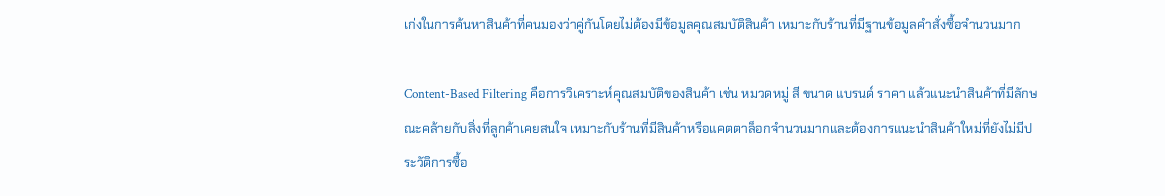เก่งในการค้นหาสินค้าที่คนมองว่าคู่กันโดยไม่ต้องมีข้อมูลคุณสมบัติสินค้า เหมาะกับร้านที่มีฐานข้อมูลคำสั่งซื้อจำนวนมาก

Content-Based Filtering คือการวิเคราะห์คุณสมบัติของสินค้า เช่น หมวดหมู่ สี ขนาด แบรนด์ ราคา แล้วแนะนำสินค้าที่มีลักษณะคล้ายกับสิ่งที่ลูกค้าเคยสนใจ เหมาะกับร้านที่มีสินค้าหรือแคตตาล็อกจำนวนมากและต้องการแนะนำสินค้าใหม่ที่ยังไม่มีประวัติการซื้อ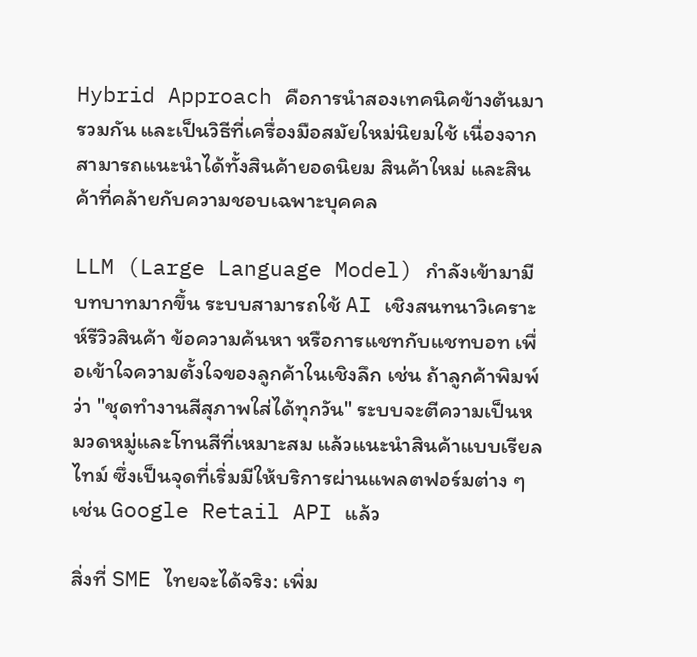Hybrid Approach คือการนำสองเทคนิคข้างต้นมารวมกัน และเป็นวิธีที่เครื่องมือสมัยใหม่นิยมใช้ เนื่องจากสามารถแนะนำได้ทั้งสินค้ายอดนิยม สินค้าใหม่ และสินค้าที่คล้ายกับความชอบเฉพาะบุคคล

LLM (Large Language Model) กำลังเข้ามามีบทบาทมากขึ้น ระบบสามารถใช้ AI เชิงสนทนาวิเคราะห์รีวิวสินค้า ข้อความค้นหา หรือการแชทกับแชทบอท เพื่อเข้าใจความตั้งใจของลูกค้าในเชิงลึก เช่น ถ้าลูกค้าพิมพ์ว่า "ชุดทำงานสีสุภาพใส่ได้ทุกวัน" ระบบจะตีความเป็นหมวดหมู่และโทนสีที่เหมาะสม แล้วแนะนำสินค้าแบบเรียลไทม์ ซึ่งเป็นจุดที่เริ่มมีให้บริการผ่านแพลตฟอร์มต่าง ๆ เช่น Google Retail API แล้ว

สิ่งที่ SME ไทยจะได้จริง: เพิ่ม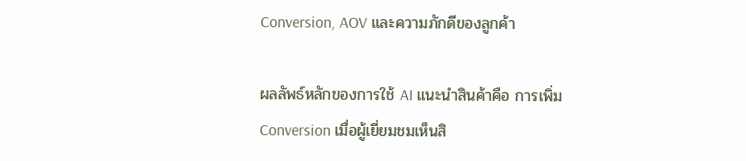Conversion, AOV และความภักดีของลูกค้า

ผลลัพธ์หลักของการใช้ AI แนะนำสินค้าคือ การเพิ่ม Conversion เมื่อผู้เยี่ยมชมเห็นสิ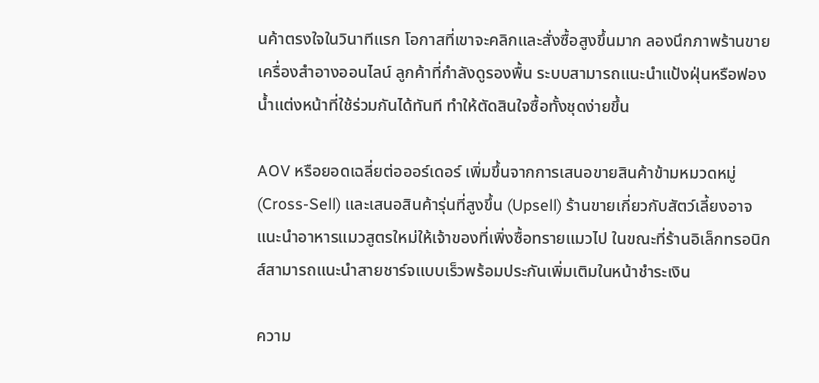นค้าตรงใจในวินาทีแรก โอกาสที่เขาจะคลิกและสั่งซื้อสูงขึ้นมาก ลองนึกภาพร้านขายเครื่องสำอางออนไลน์ ลูกค้าที่กำลังดูรองพื้น ระบบสามารถแนะนำแป้งฝุ่นหรือฟองน้ำแต่งหน้าที่ใช้ร่วมกันได้ทันที ทำให้ตัดสินใจซื้อทั้งชุดง่ายขึ้น

AOV หรือยอดเฉลี่ยต่อออร์เดอร์ เพิ่มขึ้นจากการเสนอขายสินค้าข้ามหมวดหมู่ (Cross-Sell) และเสนอสินค้ารุ่นที่สูงขึ้น (Upsell) ร้านขายเกี่ยวกับสัตว์เลี้ยงอาจแนะนำอาหารแมวสูตรใหม่ให้เจ้าของที่เพิ่งซื้อทรายแมวไป ในขณะที่ร้านอิเล็กทรอนิกส์สามารถแนะนำสายชาร์จแบบเร็วพร้อมประกันเพิ่มเติมในหน้าชำระเงิน

ความ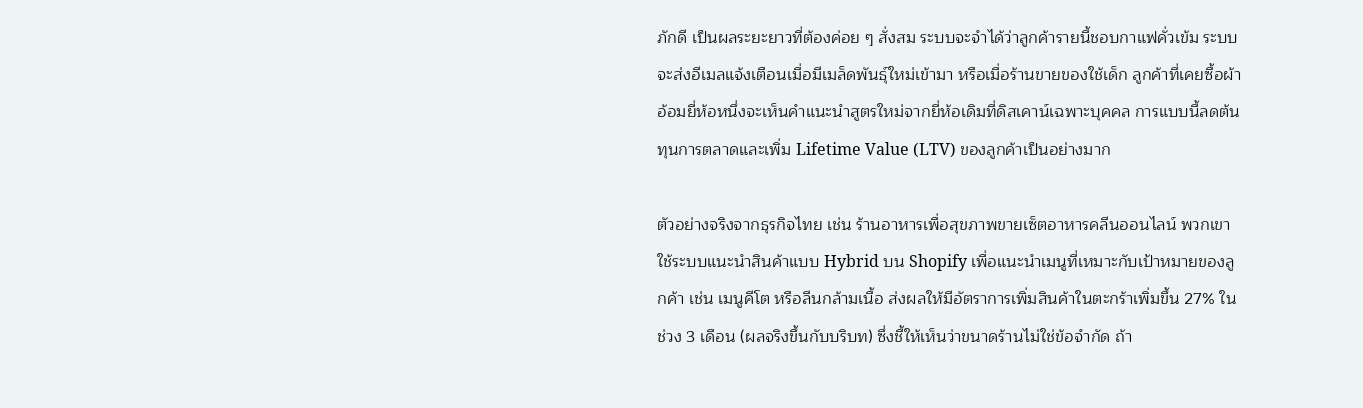ภักดี เป็นผลระยะยาวที่ต้องค่อย ๆ สั่งสม ระบบจะจำได้ว่าลูกค้ารายนี้ชอบกาแฟคั่วเข้ม ระบบจะส่งอีเมลแจ้งเตือนเมื่อมีเมล็ดพันธุ์ใหม่เข้ามา หรือเมื่อร้านขายของใช้เด็ก ลูกค้าที่เคยซื้อผ้าอ้อมยี่ห้อหนึ่งจะเห็นคำแนะนำสูตรใหม่จากยี่ห้อเดิมที่ดิสเคาน์เฉพาะบุคคล การแบบนี้ลดต้นทุนการตลาดและเพิ่ม Lifetime Value (LTV) ของลูกค้าเป็นอย่างมาก

ตัวอย่างจริงจากธุรกิจไทย เช่น ร้านอาหารเพื่อสุขภาพขายเซ็ตอาหารคลีนออนไลน์ พวกเขาใช้ระบบแนะนำสินค้าแบบ Hybrid บน Shopify เพื่อแนะนำเมนูที่เหมาะกับเป้าหมายของลูกค้า เช่น เมนูคีโต หรือลีนกล้ามเนื้อ ส่งผลให้มีอัตราการเพิ่มสินค้าในตะกร้าเพิ่มขึ้น 27% ในช่วง 3 เดือน (ผลจริงขึ้นกับบริบท) ซึ่งชี้ให้เห็นว่าขนาดร้านไม่ใช่ข้อจำกัด ถ้า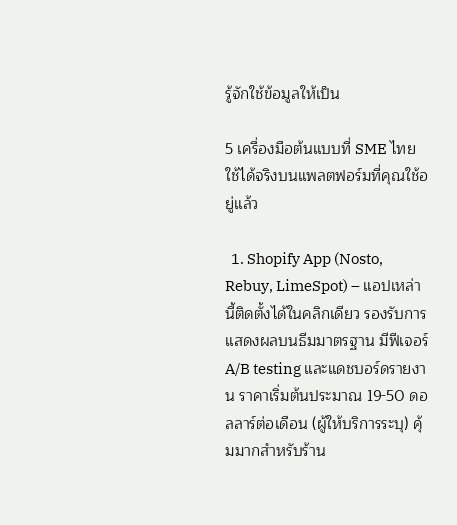รู้จักใช้ข้อมูลให้เป็น

5 เครื่องมือต้นแบบที่ SME ไทยใช้ได้จริงบนแพลตฟอร์มที่คุณใช้อยู่แล้ว

  1. Shopify App (Nosto, Rebuy, LimeSpot) – แอปเหล่านี้ติดตั้งได้ในคลิกเดียว รองรับการแสดงผลบนธีมมาตรฐาน มีฟีเจอร์ A/B testing และแดชบอร์ดรายงาน ราคาเริ่มต้นประมาณ 19-50 ดอลลาร์ต่อเดือน (ผู้ให้บริการระบุ) คุ้มมากสำหรับร้าน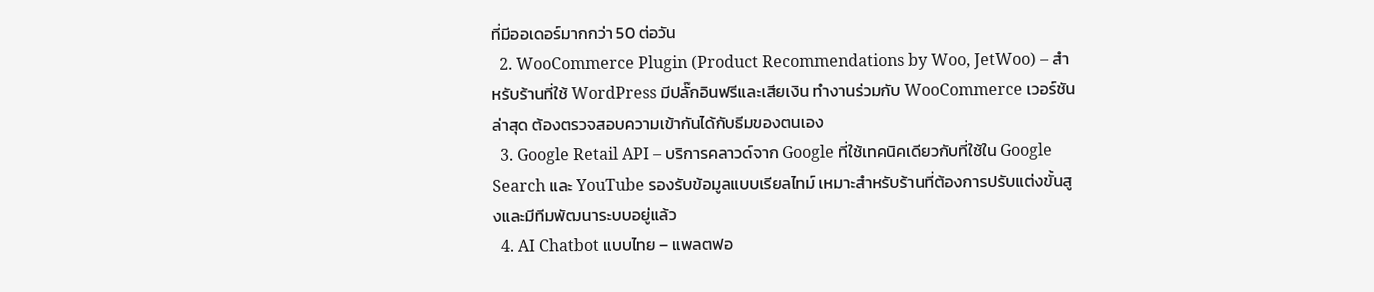ที่มีออเดอร์มากกว่า 50 ต่อวัน
  2. WooCommerce Plugin (Product Recommendations by Woo, JetWoo) – สำหรับร้านที่ใช้ WordPress มีปลั๊กอินฟรีและเสียเงิน ทำงานร่วมกับ WooCommerce เวอร์ชันล่าสุด ต้องตรวจสอบความเข้ากันได้กับธีมของตนเอง
  3. Google Retail API – บริการคลาวด์จาก Google ที่ใช้เทคนิคเดียวกับที่ใช้ใน Google Search และ YouTube รองรับข้อมูลแบบเรียลไทม์ เหมาะสำหรับร้านที่ต้องการปรับแต่งขั้นสูงและมีทีมพัฒนาระบบอยู่แล้ว
  4. AI Chatbot แบบไทย – แพลตฟอ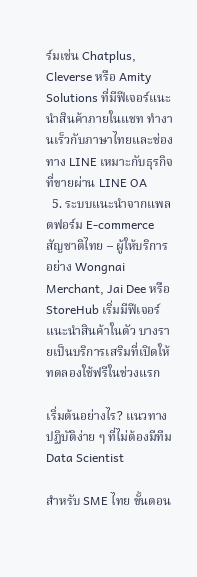ร์มเช่น Chatplus, Cleverse หรือ Amity Solutions ที่มีฟีเจอร์แนะนำสินค้าภายในแชท ทำงานเร็วกับภาษาไทยและช่องทาง LINE เหมาะกับธุรกิจที่ขายผ่าน LINE OA
  5. ระบบแนะนำจากแพลตฟอร์ม E-commerce สัญชาติไทย – ผู้ให้บริการอย่าง Wongnai Merchant, Jai Dee หรือ StoreHub เริ่มมีฟีเจอร์แนะนำสินค้าในตัว บางรายเป็นบริการเสริมที่เปิดให้ทดลองใช้ฟรีในช่วงแรก

เริ่มต้นอย่างไร? แนวทางปฏิบัติง่าย ๆ ที่ไม่ต้องมีทีม Data Scientist

สำหรับ SME ไทย ขั้นตอน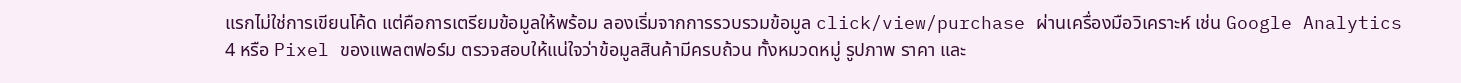แรกไม่ใช่การเขียนโค้ด แต่คือการเตรียมข้อมูลให้พร้อม ลองเริ่มจากการรวบรวมข้อมูล click/view/purchase ผ่านเครื่องมือวิเคราะห์ เช่น Google Analytics 4 หรือ Pixel ของแพลตฟอร์ม ตรวจสอบให้แน่ใจว่าข้อมูลสินค้ามีครบถ้วน ทั้งหมวดหมู่ รูปภาพ ราคา และ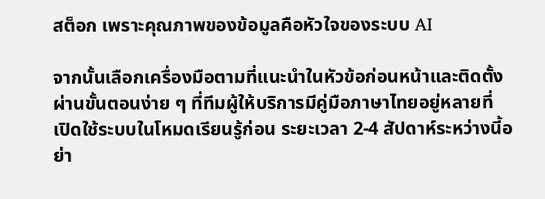สต็อก เพราะคุณภาพของข้อมูลคือหัวใจของระบบ AI

จากนั้นเลือกเครื่องมือตามที่แนะนำในหัวข้อก่อนหน้าและติดตั้งผ่านขั้นตอนง่าย ๆ ที่ทีมผู้ให้บริการมีคู่มือภาษาไทยอยู่หลายที่ เปิดใช้ระบบในโหมดเรียนรู้ก่อน ระยะเวลา 2-4 สัปดาห์ระหว่างนี้อย่า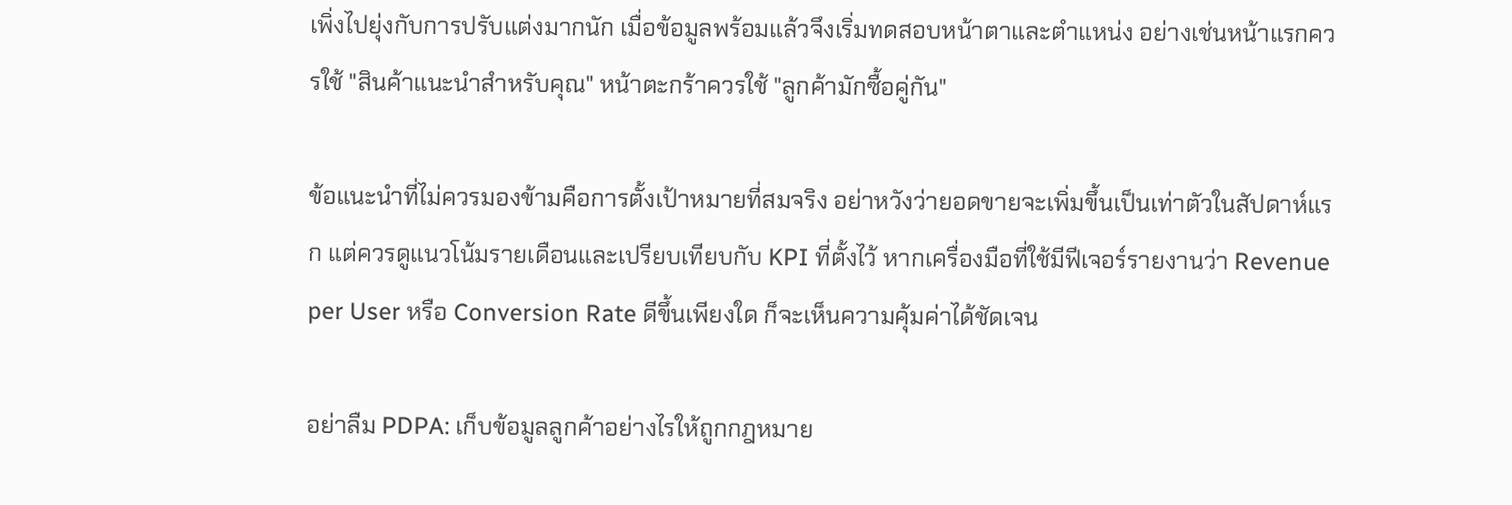เพิ่งไปยุ่งกับการปรับแต่งมากนัก เมื่อข้อมูลพร้อมแล้วจึงเริ่มทดสอบหน้าตาและตำแหน่ง อย่างเช่นหน้าแรกควรใช้ "สินค้าแนะนำสำหรับคุณ" หน้าตะกร้าควรใช้ "ลูกค้ามักซื้อคู่กัน"

ข้อแนะนำที่ไม่ควรมองข้ามคือการตั้งเป้าหมายที่สมจริง อย่าหวังว่ายอดขายจะเพิ่มขึ้นเป็นเท่าตัวในสัปดาห์แรก แต่ควรดูแนวโน้มรายเดือนและเปรียบเทียบกับ KPI ที่ตั้งไว้ หากเครื่องมือที่ใช้มีฟีเจอร์รายงานว่า Revenue per User หรือ Conversion Rate ดีขึ้นเพียงใด ก็จะเห็นความคุ้มค่าได้ชัดเจน

อย่าลืม PDPA: เก็บข้อมูลลูกค้าอย่างไรให้ถูกกฎหมาย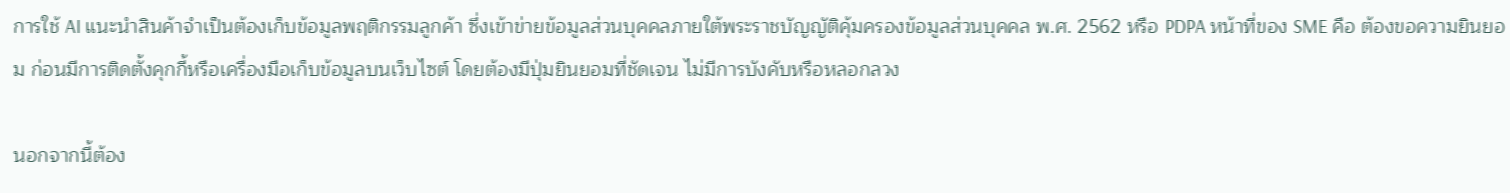การใช้ AI แนะนำสินค้าจำเป็นต้องเก็บข้อมูลพฤติกรรมลูกค้า ซึ่งเข้าข่ายข้อมูลส่วนบุคคลภายใต้พระราชบัญญัติคุ้มครองข้อมูลส่วนบุคคล พ.ศ. 2562 หรือ PDPA หน้าที่ของ SME คือ ต้องขอความยินยอม ก่อนมีการติดตั้งคุกกี้หรือเครื่องมือเก็บข้อมูลบนเว็บไซต์ โดยต้องมีปุ่มยินยอมที่ชัดเจน ไม่มีการบังคับหรือหลอกลวง

นอกจากนี้ต้อง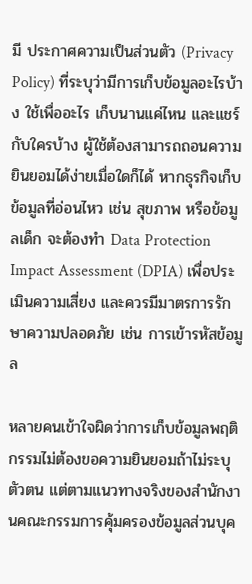มี ประกาศความเป็นส่วนตัว (Privacy Policy) ที่ระบุว่ามีการเก็บข้อมูลอะไรบ้าง ใช้เพื่ออะไร เก็บนานแค่ไหน และแชร์กับใครบ้าง ผู้ใช้ต้องสามารถถอนความยินยอมได้ง่ายเมื่อใดก็ได้ หากธุรกิจเก็บข้อมูลที่อ่อนไหว เช่น สุขภาพ หรือข้อมูลเด็ก จะต้องทำ Data Protection Impact Assessment (DPIA) เพื่อประเมินความเสี่ยง และควรมีมาตรการรักษาความปลอดภัย เช่น การเข้ารหัสข้อมูล

หลายคนเข้าใจผิดว่าการเก็บข้อมูลพฤติกรรมไม่ต้องขอความยินยอมถ้าไม่ระบุตัวตน แต่ตามแนวทางจริงของสำนักงานคณะกรรมการคุ้มครองข้อมูลส่วนบุค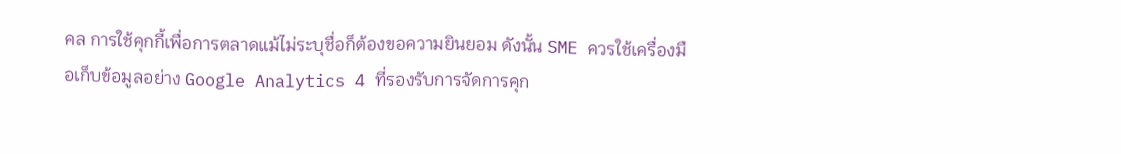คล การใช้คุกกี้เพื่อการตลาดแม้ไม่ระบุชื่อก็ต้องขอความยินยอม ดังนั้น SME ควรใช้เครื่องมือเก็บข้อมูลอย่าง Google Analytics 4 ที่รองรับการจัดการคุก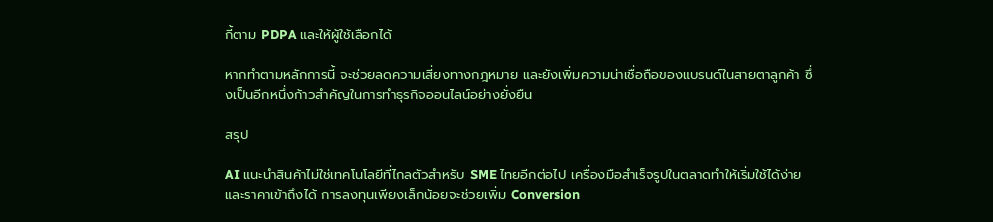กี้ตาม PDPA และให้ผู้ใช้เลือกได้

หากทำตามหลักการนี้ จะช่วยลดความเสี่ยงทางกฎหมาย และยังเพิ่มความน่าเชื่อถือของแบรนด์ในสายตาลูกค้า ซึ่งเป็นอีกหนึ่งก้าวสำคัญในการทำธุรกิจออนไลน์อย่างยั่งยืน

สรุป

AI แนะนำสินค้าไม่ใช่เทคโนโลยีที่ไกลตัวสำหรับ SME ไทยอีกต่อไป เครื่องมือสำเร็จรูปในตลาดทำให้เริ่มใช้ได้ง่ายและราคาเข้าถึงได้ การลงทุนเพียงเล็กน้อยจะช่วยเพิ่ม Conversion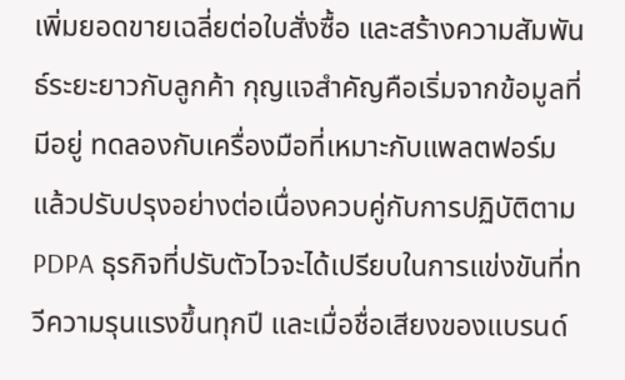เพิ่มยอดขายเฉลี่ยต่อใบสั่งซื้อ และสร้างความสัมพันธ์ระยะยาวกับลูกค้า กุญแจสำคัญคือเริ่มจากข้อมูลที่มีอยู่ ทดลองกับเครื่องมือที่เหมาะกับแพลตฟอร์ม แล้วปรับปรุงอย่างต่อเนื่องควบคู่กับการปฏิบัติตาม PDPA ธุรกิจที่ปรับตัวไวจะได้เปรียบในการแข่งขันที่ทวีความรุนแรงขึ้นทุกปี และเมื่อชื่อเสียงของแบรนด์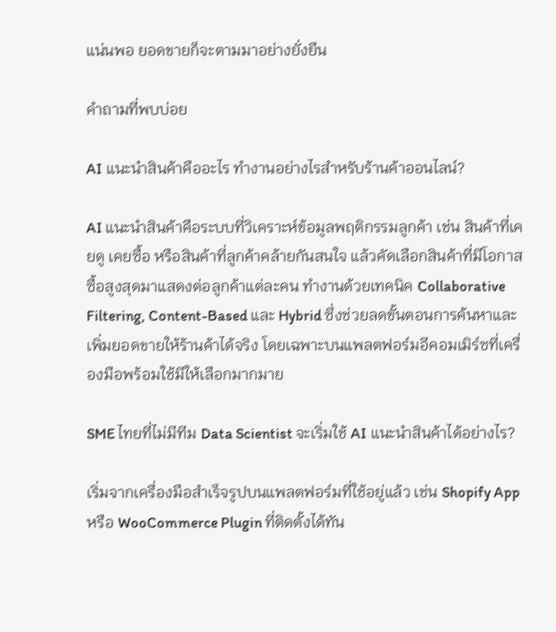แน่นพอ ยอดขายก็จะตามมาอย่างยั่งยืน

คำถามที่พบบ่อย

AI แนะนำสินค้าคืออะไร ทำงานอย่างไรสำหรับร้านค้าออนไลน์?

AI แนะนำสินค้าคือระบบที่วิเคราะห์ข้อมูลพฤติกรรมลูกค้า เช่น สินค้าที่เคยดู เคยซื้อ หรือสินค้าที่ลูกค้าคล้ายกันสนใจ แล้วคัดเลือกสินค้าที่มีโอกาสซื้อสูงสุดมาแสดงต่อลูกค้าแต่ละคน ทำงานด้วยเทคนิค Collaborative Filtering, Content-Based และ Hybrid ซึ่งช่วยลดขั้นตอนการค้นหาและเพิ่มยอดขายให้ร้านค้าได้จริง โดยเฉพาะบนแพลตฟอร์มอีคอมเมิร์ซที่เครื่องมือพร้อมใช้มีให้เลือกมากมาย

SME ไทยที่ไม่มีทีม Data Scientist จะเริ่มใช้ AI แนะนำสินค้าได้อย่างไร?

เริ่มจากเครื่องมือสำเร็จรูปบนแพลตฟอร์มที่ใช้อยู่แล้ว เช่น Shopify App หรือ WooCommerce Plugin ที่ติดตั้งได้ทัน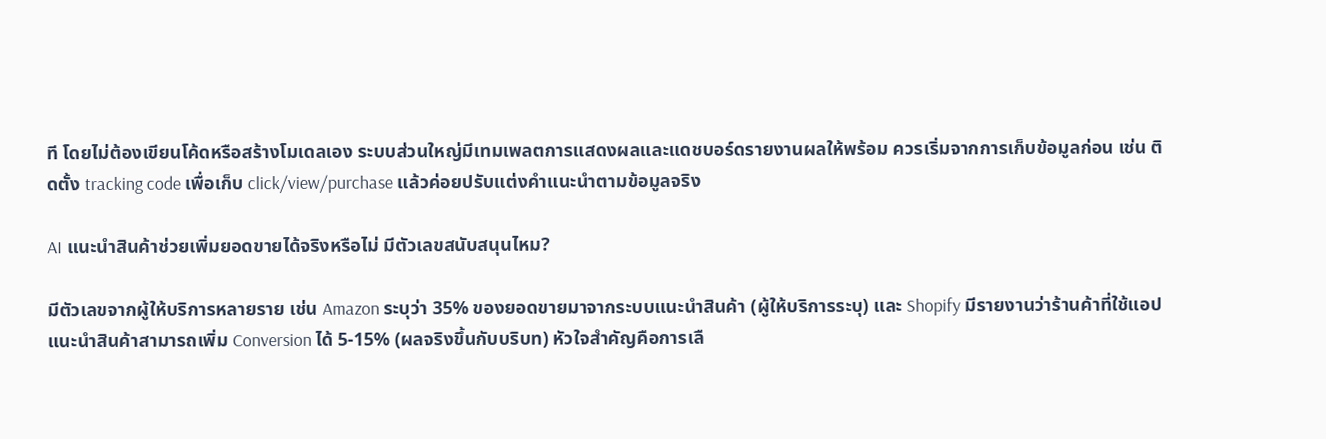ที โดยไม่ต้องเขียนโค้ดหรือสร้างโมเดลเอง ระบบส่วนใหญ่มีเทมเพลตการแสดงผลและแดชบอร์ดรายงานผลให้พร้อม ควรเริ่มจากการเก็บข้อมูลก่อน เช่น ติดตั้ง tracking code เพื่อเก็บ click/view/purchase แล้วค่อยปรับแต่งคำแนะนำตามข้อมูลจริง

AI แนะนำสินค้าช่วยเพิ่มยอดขายได้จริงหรือไม่ มีตัวเลขสนับสนุนไหม?

มีตัวเลขจากผู้ให้บริการหลายราย เช่น Amazon ระบุว่า 35% ของยอดขายมาจากระบบแนะนำสินค้า (ผู้ให้บริการระบุ) และ Shopify มีรายงานว่าร้านค้าที่ใช้แอปแนะนำสินค้าสามารถเพิ่ม Conversion ได้ 5-15% (ผลจริงขึ้นกับบริบท) หัวใจสำคัญคือการเลื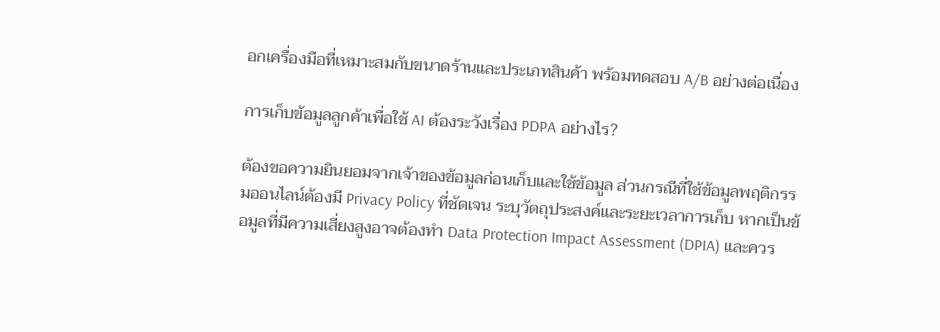อกเครื่องมือที่เหมาะสมกับขนาดร้านและประเภทสินค้า พร้อมทดสอบ A/B อย่างต่อเนื่อง

การเก็บข้อมูลลูกค้าเพื่อใช้ AI ต้องระวังเรื่อง PDPA อย่างไร?

ต้องขอความยินยอมจากเจ้าของข้อมูลก่อนเก็บและใช้ข้อมูล ส่วนกรณีที่ใช้ข้อมูลพฤติกรรมออนไลน์ต้องมี Privacy Policy ที่ชัดเจน ระบุวัตถุประสงค์และระยะเวลาการเก็บ หากเป็นข้อมูลที่มีความเสี่ยงสูงอาจต้องทำ Data Protection Impact Assessment (DPIA) และควร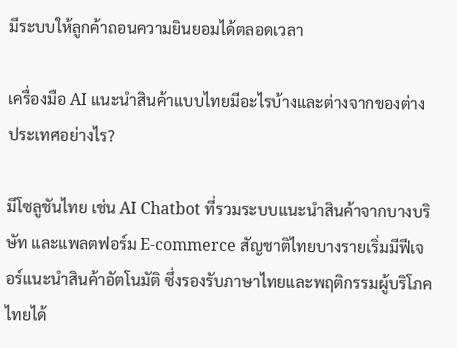มีระบบให้ลูกค้าถอนความยินยอมได้ตลอดเวลา

เครื่องมือ AI แนะนำสินค้าแบบไทยมีอะไรบ้างและต่างจากของต่างประเทศอย่างไร?

มีโซลูชันไทย เช่น AI Chatbot ที่รวมระบบแนะนำสินค้าจากบางบริษัท และแพลตฟอร์ม E-commerce สัญชาติไทยบางรายเริ่มมีฟีเจอร์แนะนำสินค้าอัตโนมัติ ซึ่งรองรับภาษาไทยและพฤติกรรมผู้บริโภคไทยได้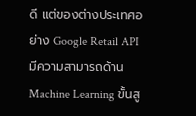ดี แต่ของต่างประเทศอย่าง Google Retail API มีความสามารถด้าน Machine Learning ขั้นสู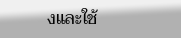งและใช้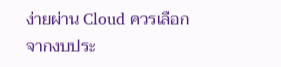ง่ายผ่าน Cloud ควรเลือกจากงบประ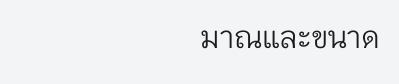มาณและขนาด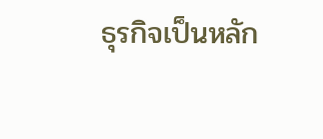ธุรกิจเป็นหลัก